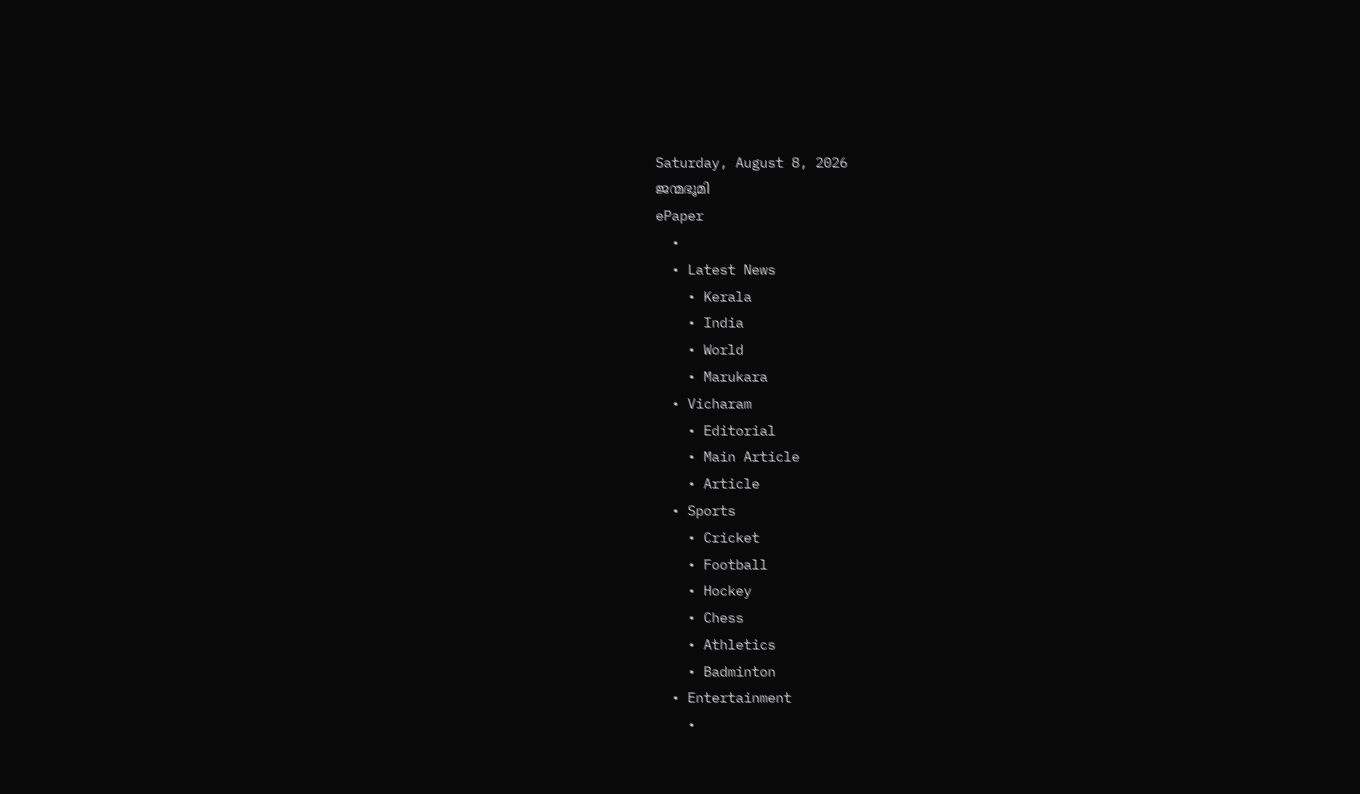Saturday, August 8, 2026
ജന്മഭൂമി
ePaper
  •
  • Latest News
    • Kerala
    • India
    • World
    • Marukara
  • Vicharam
    • Editorial
    • Main Article
    • Article
  • Sports
    • Cricket
    • Football
    • Hockey
    • Chess
    • Athletics
    • Badminton
  • Entertainment
    •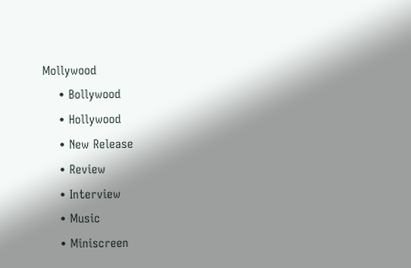Mollywood
    • Bollywood
    • Hollywood
    • New Release
    • Review
    • Interview
    • Music
    • Miniscreen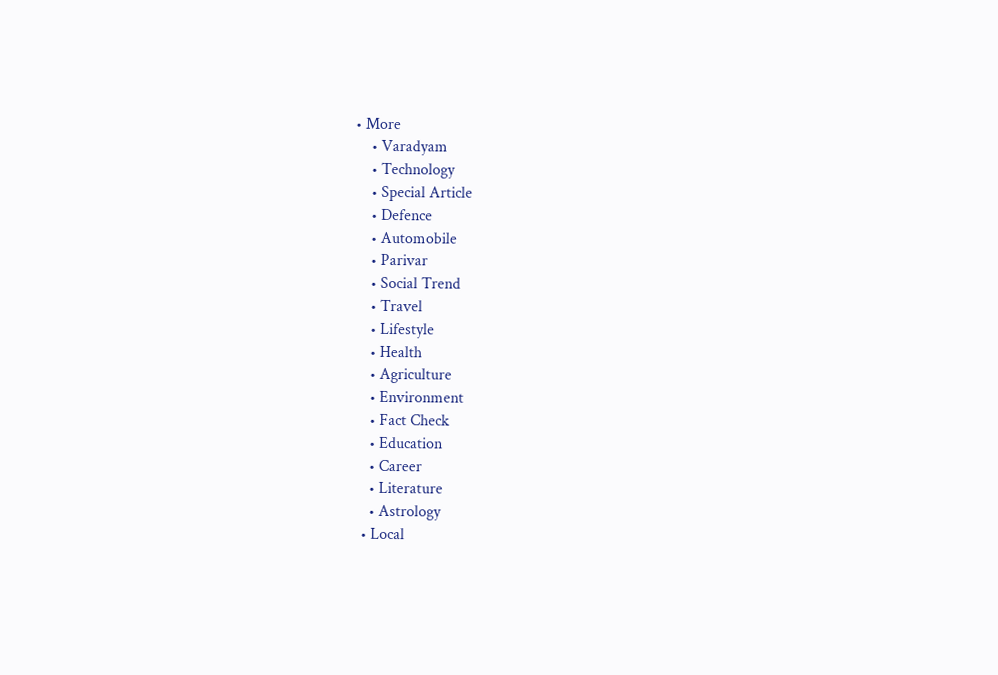• More
    • Varadyam
    • Technology
    • Special Article
    • Defence
    • Automobile
    • Parivar
    • Social Trend
    • Travel
    • Lifestyle
    • Health
    • Agriculture
    • Environment
    • Fact Check
    • Education
    • Career
    • Literature
    • Astrology
  • Local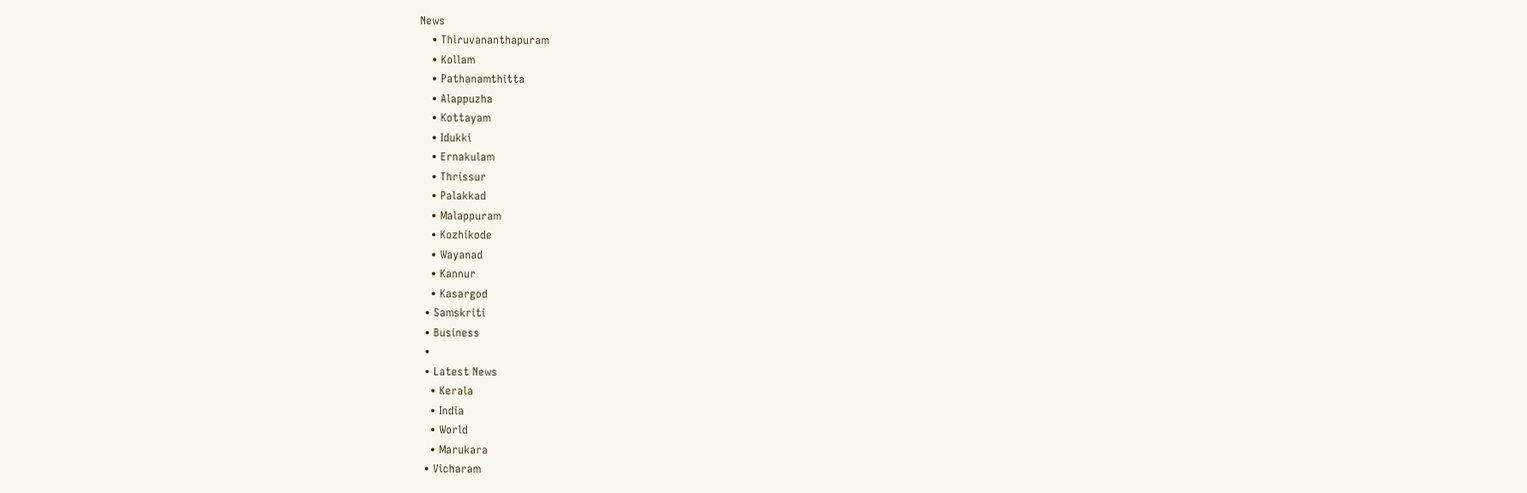News
    • Thiruvananthapuram
    • Kollam
    • Pathanamthitta
    • Alappuzha
    • Kottayam
    • Idukki
    • Ernakulam
    • Thrissur
    • Palakkad
    • Malappuram
    • Kozhikode
    • Wayanad
    • Kannur
    • Kasargod
  • Samskriti
  • Business
  •
  • Latest News
    • Kerala
    • India
    • World
    • Marukara
  • Vicharam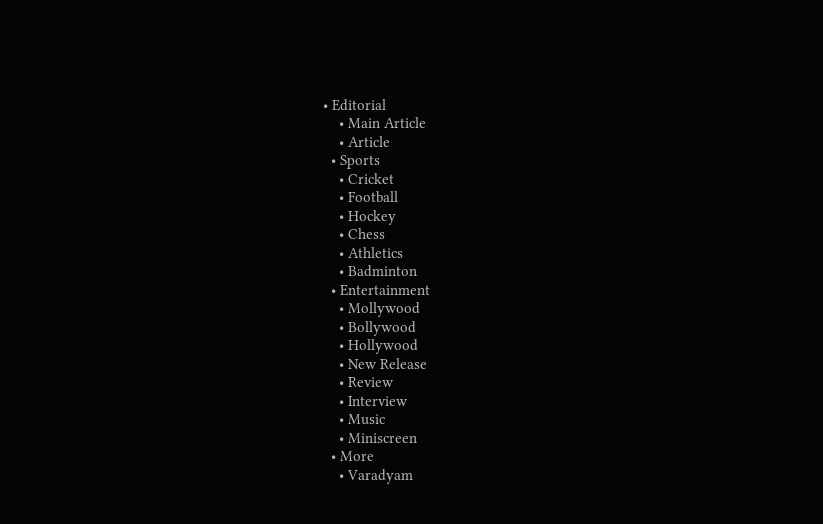• Editorial
    • Main Article
    • Article
  • Sports
    • Cricket
    • Football
    • Hockey
    • Chess
    • Athletics
    • Badminton
  • Entertainment
    • Mollywood
    • Bollywood
    • Hollywood
    • New Release
    • Review
    • Interview
    • Music
    • Miniscreen
  • More
    • Varadyam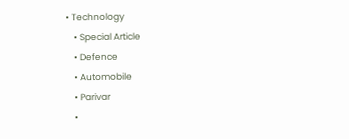• Technology
    • Special Article
    • Defence
    • Automobile
    • Parivar
    •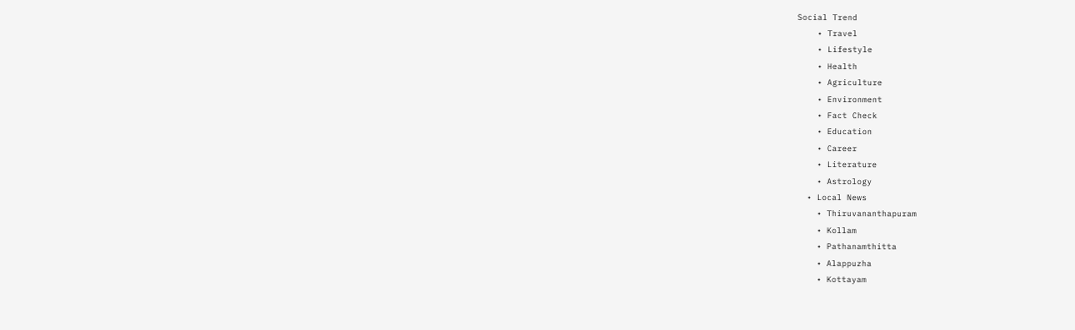Social Trend
    • Travel
    • Lifestyle
    • Health
    • Agriculture
    • Environment
    • Fact Check
    • Education
    • Career
    • Literature
    • Astrology
  • Local News
    • Thiruvananthapuram
    • Kollam
    • Pathanamthitta
    • Alappuzha
    • Kottayam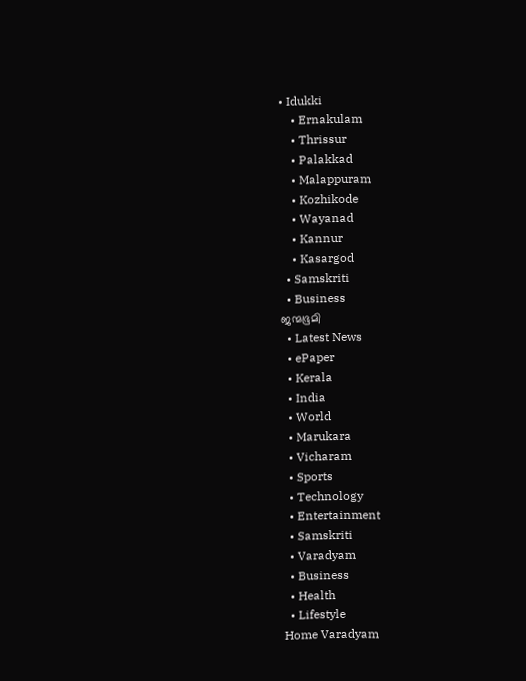• Idukki
    • Ernakulam
    • Thrissur
    • Palakkad
    • Malappuram
    • Kozhikode
    • Wayanad
    • Kannur
    • Kasargod
  • Samskriti
  • Business
ജന്മഭൂമി
  • Latest News
  • ePaper
  • Kerala
  • India
  • World
  • Marukara
  • Vicharam
  • Sports
  • Technology
  • Entertainment
  • Samskriti
  • Varadyam
  • Business
  • Health
  • Lifestyle
Home Varadyam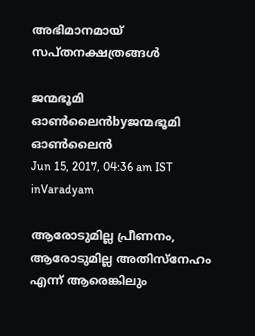അഭിമാനമായ് സപ്തനക്ഷത്രങ്ങള്‍

ജന്മഭൂമി ഓണ്‍ലൈന്‍byജന്മഭൂമി ഓണ്‍ലൈന്‍
Jun 15, 2017, 04:36 am IST
inVaradyam

ആരോടുമില്ല പ്രീണനം, ആരോടുമില്ല അതിസ്‌നേഹം എന്ന് ആരെങ്കിലും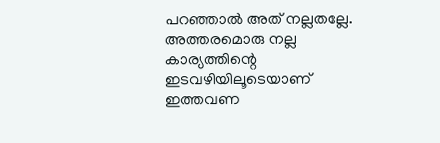പറഞ്ഞാല്‍ അത് നല്ലതല്ലേ. അത്തരമൊരു നല്ല കാര്യത്തിന്റെ ഇടവഴിയിലൂടെയാണ് ഇത്തവണ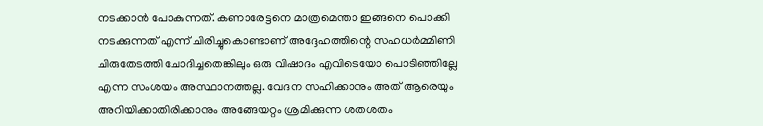നടക്കാന്‍ പോകുന്നത്. കണാരേട്ടനെ മാത്രമെന്താ ഇങ്ങനെ പൊക്കി നടക്കുന്നത് എന്ന് ചിരിച്ചുകൊണ്ടാണ് അദ്ദേഹത്തിന്റെ സഹധര്‍മ്മിണി ചിരുതേടത്തി ചോദിച്ചതെങ്കിലും ഒരു വിഷാദം എവിടെയോ പൊടിഞ്ഞില്ലേ എന്ന സംശയം അസ്ഥാനത്തല്ല. വേദന സഹിക്കാനും അത് ആരെയും അറിയിക്കാതിരിക്കാനും അങ്ങേയറ്റം ശ്രമിക്കുന്ന ശതശതം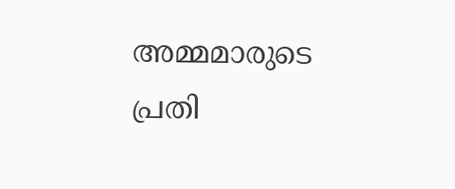അമ്മമാരുടെ പ്രതി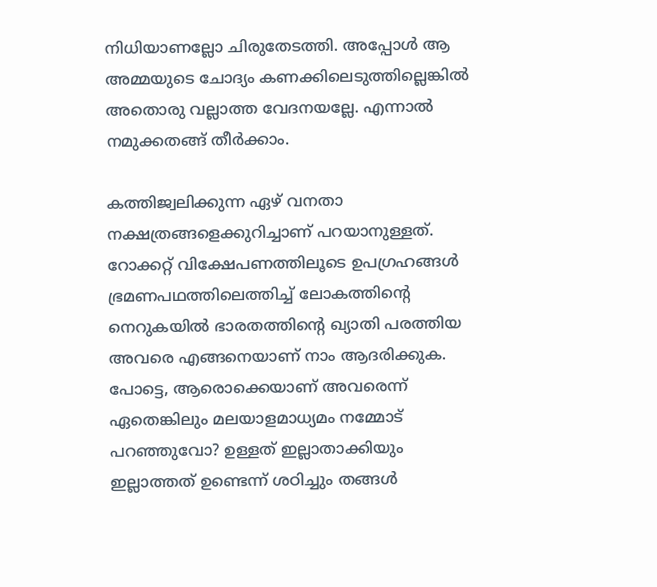നിധിയാണല്ലോ ചിരുതേടത്തി. അപ്പോള്‍ ആ അമ്മയുടെ ചോദ്യം കണക്കിലെടുത്തില്ലെങ്കില്‍ അതൊരു വല്ലാത്ത വേദനയല്ലേ. എന്നാല്‍ നമുക്കതങ്ങ് തീര്‍ക്കാം.

കത്തിജ്വലിക്കുന്ന ഏഴ് വനതാ നക്ഷത്രങ്ങളെക്കുറിച്ചാണ് പറയാനുള്ളത്. റോക്കറ്റ് വിക്ഷേപണത്തിലൂടെ ഉപഗ്രഹങ്ങള്‍ ഭ്രമണപഥത്തിലെത്തിച്ച് ലോകത്തിന്റെ നെറുകയില്‍ ഭാരതത്തിന്റെ ഖ്യാതി പരത്തിയ അവരെ എങ്ങനെയാണ് നാം ആദരിക്കുക. പോട്ടെ, ആരൊക്കെയാണ് അവരെന്ന് ഏതെങ്കിലും മലയാളമാധ്യമം നമ്മോട് പറഞ്ഞുവോ? ഉള്ളത് ഇല്ലാതാക്കിയും ഇല്ലാത്തത് ഉണ്ടെന്ന് ശഠിച്ചും തങ്ങള്‍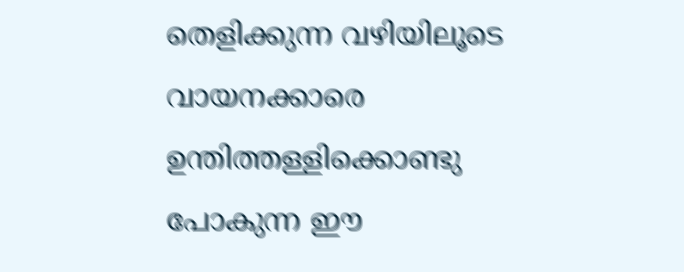തെളിക്കുന്ന വഴിയിലൂടെ വായനക്കാരെ ഉന്തിത്തള്ളിക്കൊണ്ടു പോകുന്ന ഈ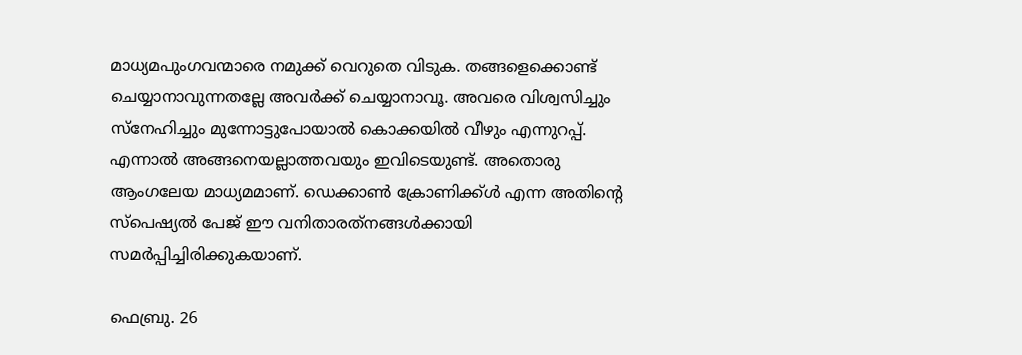മാധ്യമപുംഗവന്മാരെ നമുക്ക് വെറുതെ വിടുക. തങ്ങളെക്കൊണ്ട് ചെയ്യാനാവുന്നതല്ലേ അവര്‍ക്ക് ചെയ്യാനാവൂ. അവരെ വിശ്വസിച്ചും സ്‌നേഹിച്ചും മുന്നോട്ടുപോയാല്‍ കൊക്കയില്‍ വീഴും എന്നുറപ്പ്. എന്നാല്‍ അങ്ങനെയല്ലാത്തവയും ഇവിടെയുണ്ട്. അതൊരു ആംഗലേയ മാധ്യമമാണ്. ഡെക്കാണ്‍ ക്രോണിക്ക്ള്‍ എന്ന അതിന്റെ സ്‌പെഷ്യല്‍ പേജ് ഈ വനിതാരത്‌നങ്ങള്‍ക്കായി സമര്‍പ്പിച്ചിരിക്കുകയാണ്.

ഫെബ്രു. 26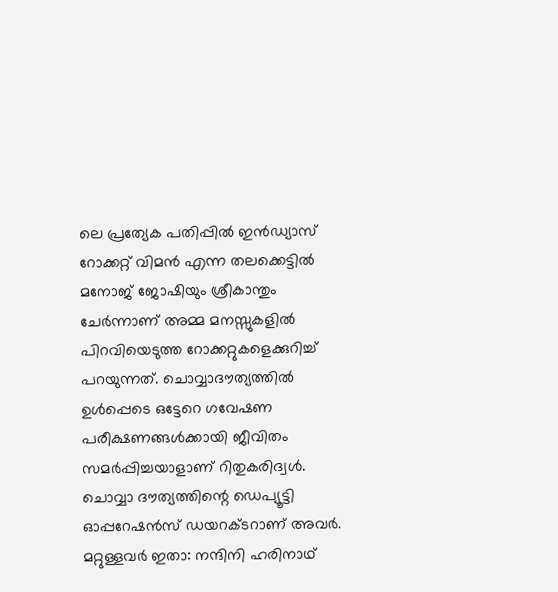ലെ പ്രത്യേക പതിപ്പില്‍ ഇന്‍ഡ്യാസ് റോക്കറ്റ് വിമന്‍ എന്ന തലക്കെട്ടില്‍ മനോജ് ജോഷിയും ശ്രീകാന്തും ചേര്‍ന്നാണ് അമ്മ മനസ്സുകളില്‍ പിറവിയെടുത്ത റോക്കറ്റുകളെക്കുറിച്ച് പറയുന്നത്. ചൊവ്വാദൗത്യത്തില്‍ ഉള്‍പ്പെടെ ഒട്ടേറെ ഗവേഷണ പരീക്ഷണങ്ങള്‍ക്കായി ജീവിതം സമര്‍പ്പിച്ചയാളാണ് റിതുകരിദ്വള്‍. ചൊവ്വാ ദൗത്യത്തിന്റെ ഡെപ്യൂട്ടി ഓപ്പറേഷന്‍സ് ഡയറക്ടറാണ് അവര്‍. മറ്റുള്ളവര്‍ ഇതാ: നന്ദിനി ഹരിനാഥ്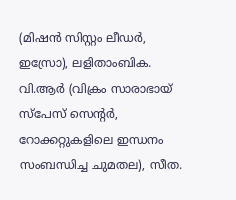(മിഷന്‍ സിസ്റ്റം ലീഡര്‍, ഇസ്രോ), ലളിതാംബിക. വി.ആര്‍ (വിക്രം സാരാഭായ് സ്‌പേസ് സെന്റര്‍, റോക്കറ്റുകളിലെ ഇന്ധനം സംബന്ധിച്ച ചുമതല), സീത.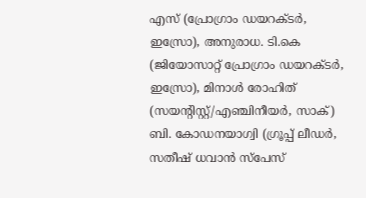എസ് (പ്രോഗ്രാം ഡയറക്ടര്‍, ഇസ്രോ), അനുരാധ. ടി.കെ (ജിയോസാറ്റ് പ്രോഗ്രാം ഡയറക്ടര്‍, ഇസ്രോ), മിനാള്‍ രോഹിത് (സയന്റിസ്റ്റ്/എഞ്ചിനീയര്‍, സാക്) ബി. കോഡനയാഗ്വി (ഗ്രൂപ്പ് ലീഡര്‍, സതീഷ് ധവാന്‍ സ്‌പേസ്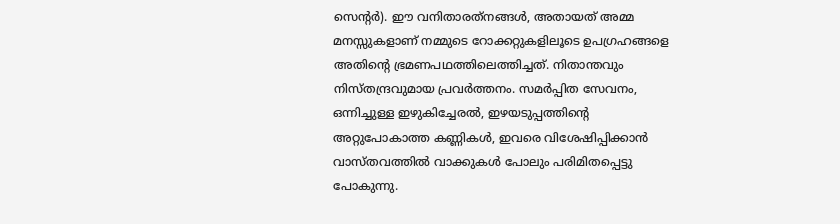സെന്റര്‍). ഈ വനിതാരത്‌നങ്ങള്‍, അതായത് അമ്മ മനസ്സുകളാണ് നമ്മുടെ റോക്കറ്റുകളിലൂടെ ഉപഗ്രഹങ്ങളെ അതിന്റെ ഭ്രമണപഥത്തിലെത്തിച്ചത്. നിതാന്തവും നിസ്തന്ദ്രവുമായ പ്രവര്‍ത്തനം. സമര്‍പ്പിത സേവനം, ഒന്നിച്ചുള്ള ഇഴുകിച്ചേരല്‍, ഇഴയടുപ്പത്തിന്റെ അറ്റുപോകാത്ത കണ്ണികള്‍, ഇവരെ വിശേഷിപ്പിക്കാന്‍ വാസ്തവത്തില്‍ വാക്കുകള്‍ പോലും പരിമിതപ്പെട്ടു പോകുന്നു.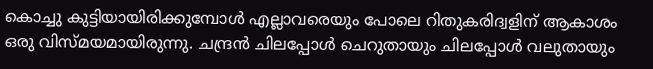കൊച്ചു കുട്ടിയായിരിക്കുമ്പോള്‍ എല്ലാവരെയും പോലെ റിതുകരിദ്വളിന് ആകാശം ഒരു വിസ്മയമായിരുന്നു. ചന്ദ്രന്‍ ചിലപ്പോള്‍ ചെറുതായും ചിലപ്പോള്‍ വലുതായും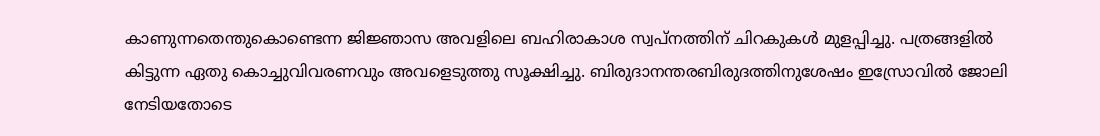കാണുന്നതെന്തുകൊണ്ടെന്ന ജിജ്ഞാസ അവളിലെ ബഹിരാകാശ സ്വപ്നത്തിന് ചിറകുകള്‍ മുളപ്പിച്ചു. പത്രങ്ങളില്‍ കിട്ടുന്ന ഏതു കൊച്ചുവിവരണവും അവളെടുത്തു സൂക്ഷിച്ചു. ബിരുദാനന്തരബിരുദത്തിനുശേഷം ഇസ്രോവില്‍ ജോലി നേടിയതോടെ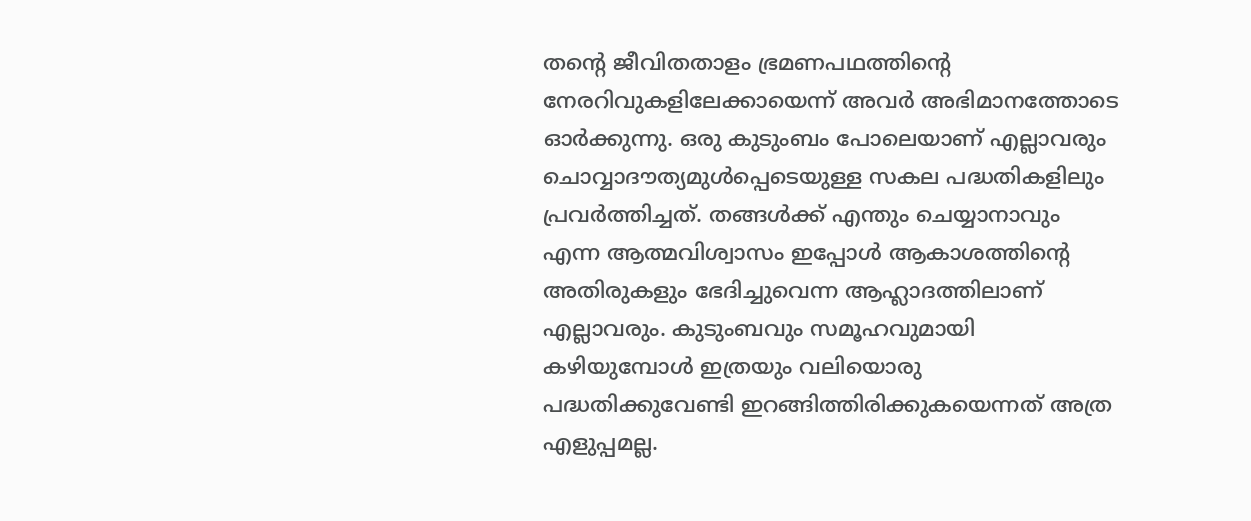തന്റെ ജീവിതതാളം ഭ്രമണപഥത്തിന്റെ നേരറിവുകളിലേക്കായെന്ന് അവര്‍ അഭിമാനത്തോടെ ഓര്‍ക്കുന്നു. ഒരു കുടുംബം പോലെയാണ് എല്ലാവരും ചൊവ്വാദൗത്യമുള്‍പ്പെടെയുള്ള സകല പദ്ധതികളിലും പ്രവര്‍ത്തിച്ചത്. തങ്ങള്‍ക്ക് എന്തും ചെയ്യാനാവും എന്ന ആത്മവിശ്വാസം ഇപ്പോള്‍ ആകാശത്തിന്റെ അതിരുകളും ഭേദിച്ചുവെന്ന ആഹ്ലാദത്തിലാണ് എല്ലാവരും. കുടുംബവും സമൂഹവുമായി കഴിയുമ്പോള്‍ ഇത്രയും വലിയൊരു പദ്ധതിക്കുവേണ്ടി ഇറങ്ങിത്തിരിക്കുകയെന്നത് അത്ര എളുപ്പമല്ല.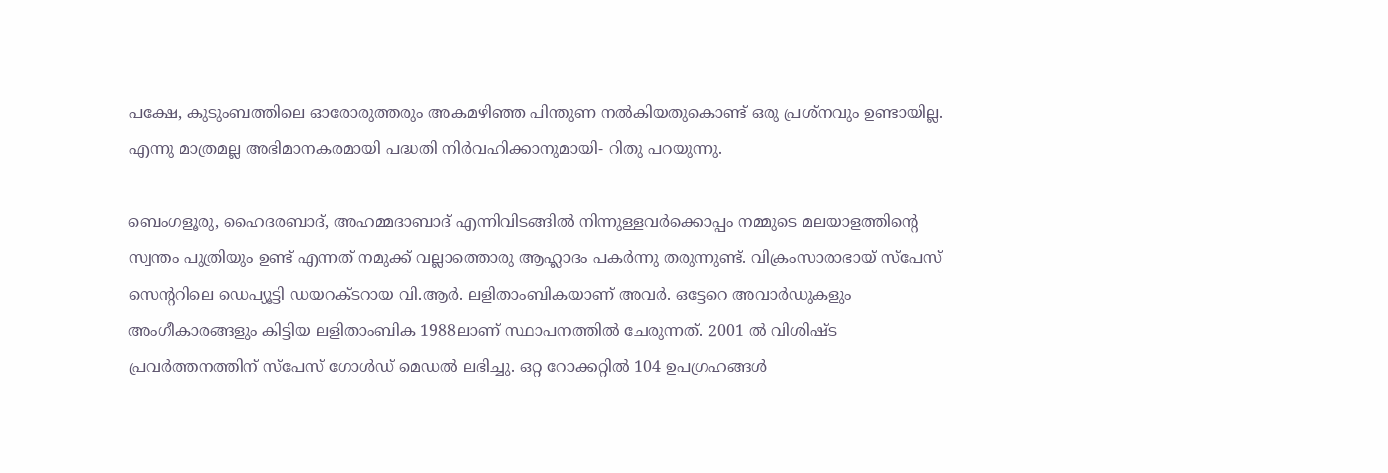പക്ഷേ, കുടുംബത്തിലെ ഓരോരുത്തരും അകമഴിഞ്ഞ പിന്തുണ നല്‍കിയതുകൊണ്ട് ഒരു പ്രശ്‌നവും ഉണ്ടായില്ല. എന്നു മാത്രമല്ല അഭിമാനകരമായി പദ്ധതി നിര്‍വഹിക്കാനുമായി- റിതു പറയുന്നു.

ബെംഗളൂരു, ഹൈദരബാദ്, അഹമ്മദാബാദ് എന്നിവിടങ്ങില്‍ നിന്നുള്ളവര്‍ക്കൊപ്പം നമ്മുടെ മലയാളത്തിന്റെ സ്വന്തം പുത്രിയും ഉണ്ട് എന്നത് നമുക്ക് വല്ലാത്തൊരു ആഹ്ലാദം പകര്‍ന്നു തരുന്നുണ്ട്. വിക്രംസാരാഭായ് സ്‌പേസ് സെന്ററിലെ ഡെപ്യൂട്ടി ഡയറക്ടറായ വി.ആര്‍. ലളിതാംബികയാണ് അവര്‍. ഒട്ടേറെ അവാര്‍ഡുകളും അംഗീകാരങ്ങളും കിട്ടിയ ലളിതാംബിക 1988ലാണ് സ്ഥാപനത്തില്‍ ചേരുന്നത്. 2001 ല്‍ വിശിഷ്ട പ്രവര്‍ത്തനത്തിന് സ്‌പേസ് ഗോള്‍ഡ് മെഡല്‍ ലഭിച്ചു. ഒറ്റ റോക്കറ്റില്‍ 104 ഉപഗ്രഹങ്ങള്‍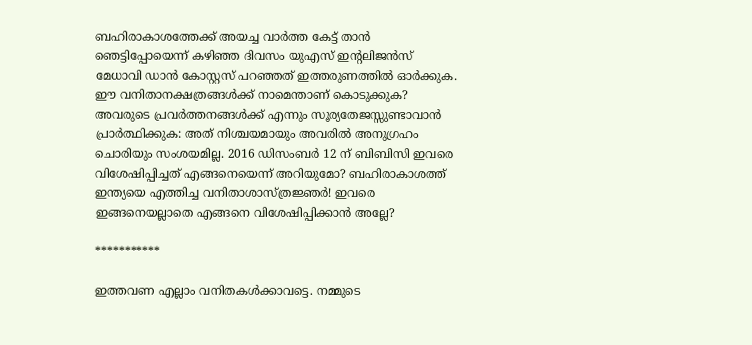ബഹിരാകാശത്തേക്ക് അയച്ച വാര്‍ത്ത കേട്ട് താന്‍ ഞെട്ടിപ്പോയെന്ന് കഴിഞ്ഞ ദിവസം യുഎസ് ഇന്റലിജന്‍സ് മേധാവി ഡാന്‍ കോസ്റ്റസ് പറഞ്ഞത് ഇത്തരുണത്തില്‍ ഓര്‍ക്കുക. ഈ വനിതാനക്ഷത്രങ്ങള്‍ക്ക് നാമെന്താണ് കൊടുക്കുക? അവരുടെ പ്രവര്‍ത്തനങ്ങള്‍ക്ക് എന്നും സൂര്യതേജസ്സുണ്ടാവാന്‍ പ്രാര്‍ത്ഥിക്കുക: അത് നിശ്ചയമായും അവരില്‍ അനുഗ്രഹം ചൊരിയും സംശയമില്ല. 2016 ഡിസംബര്‍ 12 ന് ബിബിസി ഇവരെ വിശേഷിപ്പിച്ചത് എങ്ങനെയെന്ന് അറിയുമോ? ബഹിരാകാശത്ത് ഇന്ത്യയെ എത്തിച്ച വനിതാശാസ്ത്രജ്ഞര്‍! ഇവരെ ഇങ്ങനെയല്ലാതെ എങ്ങനെ വിശേഷിപ്പിക്കാന്‍ അല്ലേ?

***********

ഇത്തവണ എല്ലാം വനിതകള്‍ക്കാവട്ടെ. നമ്മുടെ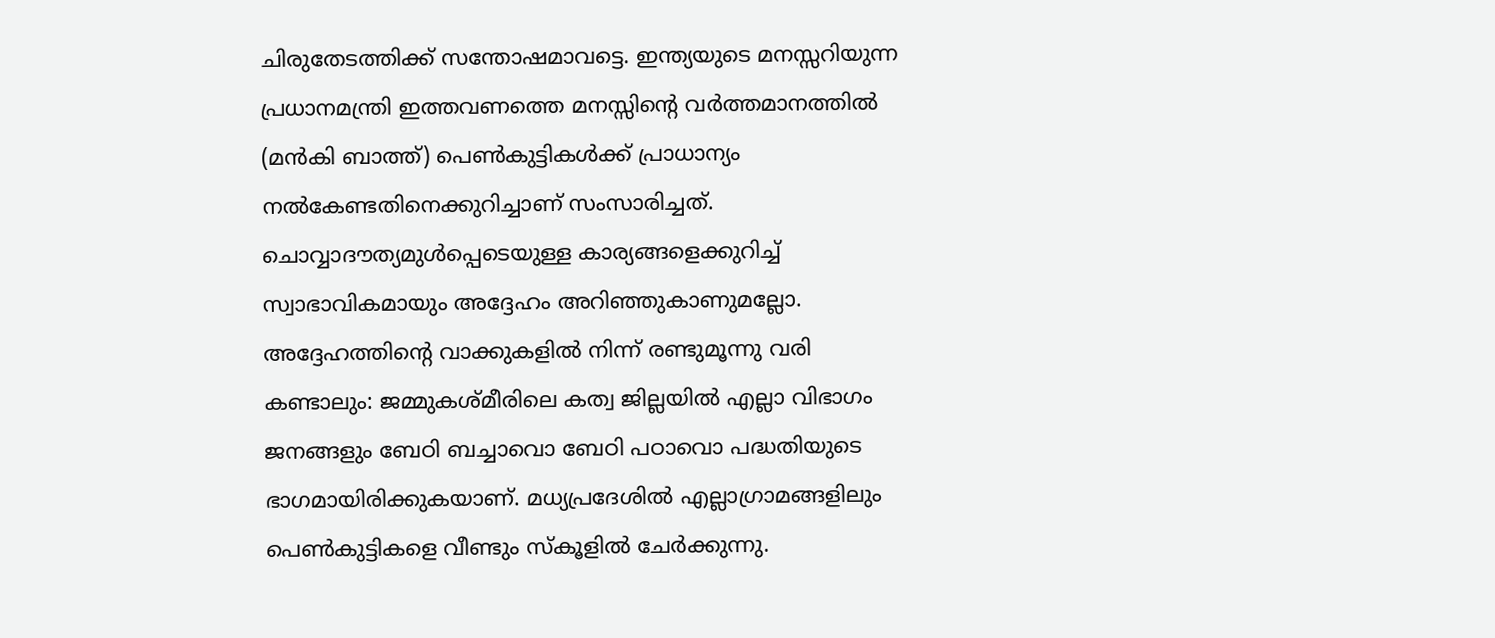ചിരുതേടത്തിക്ക് സന്തോഷമാവട്ടെ. ഇന്ത്യയുടെ മനസ്സറിയുന്ന പ്രധാനമന്ത്രി ഇത്തവണത്തെ മനസ്സിന്റെ വര്‍ത്തമാനത്തില്‍ (മന്‍കി ബാത്ത്) പെണ്‍കുട്ടികള്‍ക്ക് പ്രാധാന്യം നല്‍കേണ്ടതിനെക്കുറിച്ചാണ് സംസാരിച്ചത്. ചൊവ്വാദൗത്യമുള്‍പ്പെടെയുള്ള കാര്യങ്ങളെക്കുറിച്ച് സ്വാഭാവികമായും അദ്ദേഹം അറിഞ്ഞുകാണുമല്ലോ. അദ്ദേഹത്തിന്റെ വാക്കുകളില്‍ നിന്ന് രണ്ടുമൂന്നു വരി കണ്ടാലും: ജമ്മുകശ്മീരിലെ കത്വ ജില്ലയില്‍ എല്ലാ വിഭാഗം ജനങ്ങളും ബേഠി ബച്ചാവൊ ബേഠി പഠാവൊ പദ്ധതിയുടെ ഭാഗമായിരിക്കുകയാണ്. മധ്യപ്രദേശില്‍ എല്ലാഗ്രാമങ്ങളിലും പെണ്‍കുട്ടികളെ വീണ്ടും സ്‌കൂളില്‍ ചേര്‍ക്കുന്നു.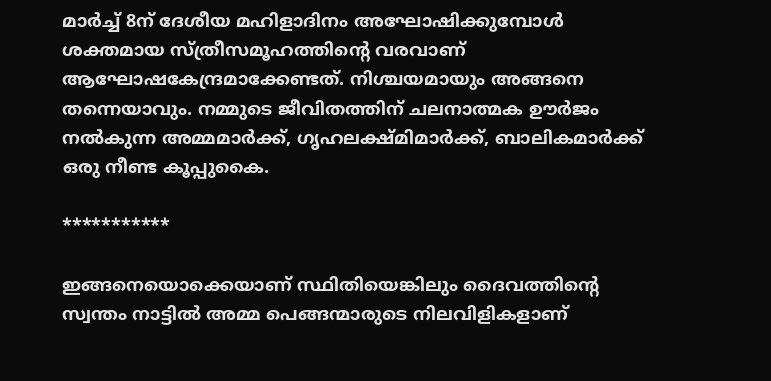മാര്‍ച്ച് 8ന് ദേശീയ മഹിളാദിനം അഘോഷിക്കുമ്പോള്‍ ശക്തമായ സ്ത്രീസമൂഹത്തിന്റെ വരവാണ് ആഘോഷകേന്ദ്രമാക്കേണ്ടത്. നിശ്ചയമായും അങ്ങനെ തന്നെയാവും. നമ്മുടെ ജീവിതത്തിന് ചലനാത്മക ഊര്‍ജം നല്‍കുന്ന അമ്മമാര്‍ക്ക്, ഗൃഹലക്ഷ്മിമാര്‍ക്ക്, ബാലികമാര്‍ക്ക് ഒരു നീണ്ട കൂപ്പുകൈ.

***********

ഇങ്ങനെയൊക്കെയാണ് സ്ഥിതിയെങ്കിലും ദൈവത്തിന്റെ സ്വന്തം നാട്ടില്‍ അമ്മ പെങ്ങന്മാരുടെ നിലവിളികളാണ്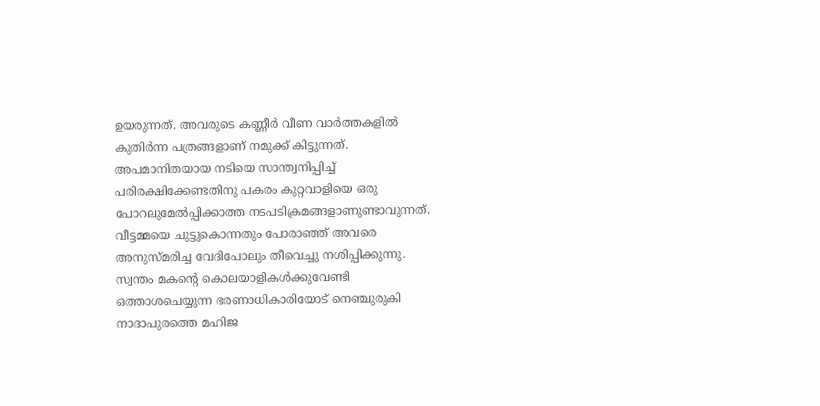ഉയരുന്നത്. അവരുടെ കണ്ണീര്‍ വീണ വാര്‍ത്തകളില്‍ കുതിര്‍ന്ന പത്രങ്ങളാണ് നമുക്ക് കിട്ടുന്നത്. അപമാനിതയായ നടിയെ സാന്ത്വനിപ്പിച്ച് പരിരക്ഷിക്കേണ്ടതിനു പകരം കുറ്റവാളിയെ ഒരു പോറലുമേല്‍പ്പിക്കാത്ത നടപടിക്രമങ്ങളാണുണ്ടാവുന്നത്. വീട്ടമ്മയെ ചുട്ടുകൊന്നതും പോരാഞ്ഞ് അവരെ അനുസ്മരിച്ച വേദിപോലും തീവെച്ചു നശിപ്പിക്കുന്നു. സ്വന്തം മകന്റെ കൊലയാളികള്‍ക്കുവേണ്ടി ഒത്താശചെയ്യുന്ന ഭരണാധികാരിയോട് നെഞ്ചുരുകി നാദാപുരത്തെ മഹിജ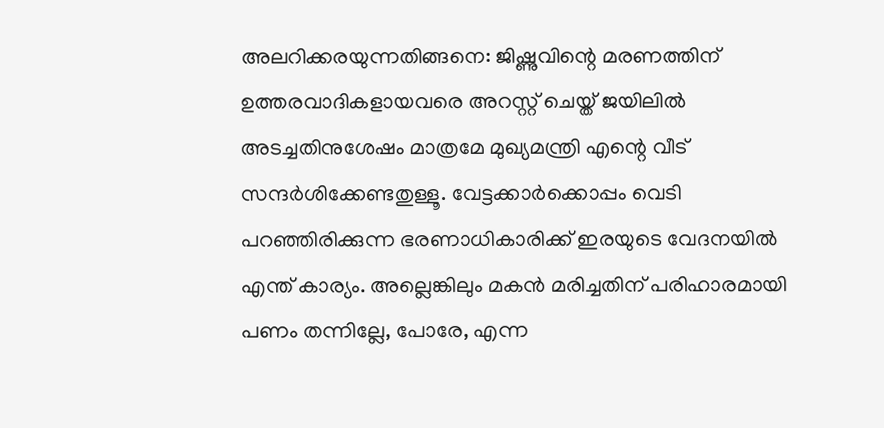അലറിക്കരയുന്നതിങ്ങനെ: ജിഷ്ണുവിന്റെ മരണത്തിന് ഉത്തരവാദികളായവരെ അറസ്റ്റ് ചെയ്ത് ജയിലില്‍ അടച്ചതിനുശേഷം മാത്രമേ മുഖ്യമന്ത്രി എന്റെ വീട് സന്ദര്‍ശിക്കേണ്ടതുള്ളൂ. വേട്ടക്കാര്‍ക്കൊപ്പം വെടി പറഞ്ഞിരിക്കുന്ന ഭരണാധികാരിക്ക് ഇരയുടെ വേദനയില്‍ എന്ത് കാര്യം. അല്ലെങ്കിലും മകന്‍ മരിച്ചതിന് പരിഹാരമായി പണം തന്നില്ലേ, പോരേ, എന്ന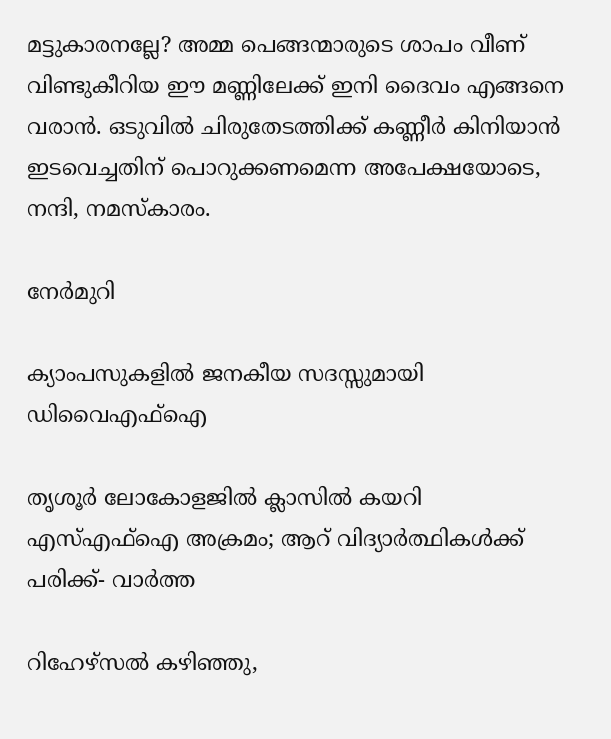മട്ടുകാരനല്ലേ? അമ്മ പെങ്ങന്മാരുടെ ശാപം വീണ് വിണ്ടുകീറിയ ഈ മണ്ണിലേക്ക് ഇനി ദൈവം എങ്ങനെ വരാന്‍. ഒടുവില്‍ ചിരുതേടത്തിക്ക് കണ്ണീര്‍ കിനിയാന്‍ ഇടവെച്ചതിന് പൊറുക്കണമെന്ന അപേക്ഷയോടെ, നന്ദി, നമസ്‌കാരം.

നേര്‍മുറി

ക്യാംപസുകളില്‍ ജനകീയ സദസ്സുമായി ഡിവൈഎഫ്‌ഐ

തൃശൂര്‍ ലോകോളജില്‍ ക്ലാസില്‍ കയറി എസ്എഫ്‌ഐ അക്രമം; ആറ് വിദ്യാര്‍ത്ഥികള്‍ക്ക് പരിക്ക്- വാര്‍ത്ത

റിഹേഴ്‌സല്‍ കഴിഞ്ഞു,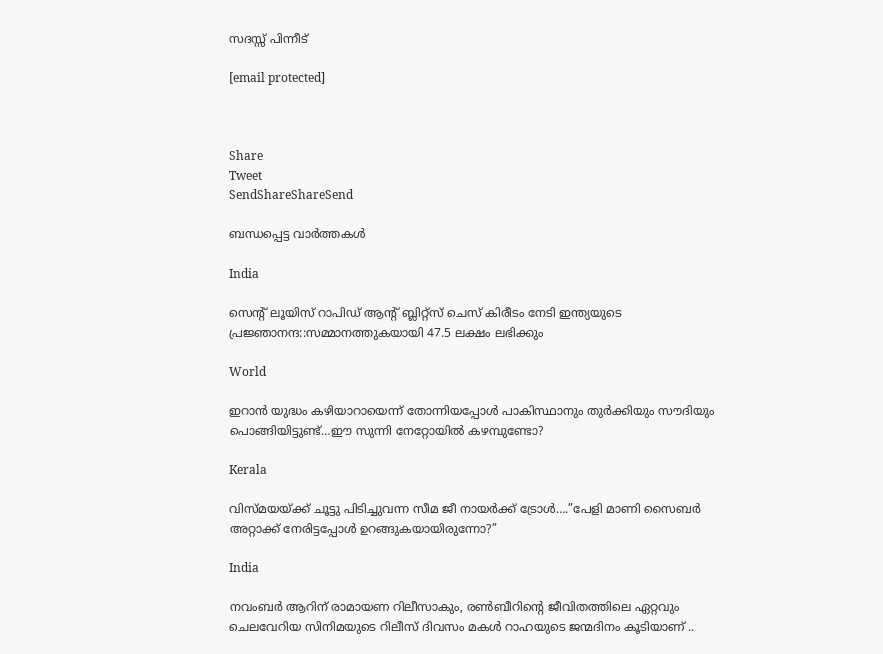സദസ്സ് പിന്നീട്

[email protected]



Share
Tweet
SendShareShareSend

ബന്ധപ്പെട്ട വാര്‍ത്തകള്‍

India

സെന്‍റ് ലൂയിസ് റാപിഡ് ആന്‍റ് ബ്ലിറ്റ്സ് ചെസ് കിരീടം നേടി ഇന്ത്യയുടെ പ്രജ്ഞാനന്ദ::സമ്മാനത്തുകയായി 47.5 ലക്ഷം ലഭിക്കും

World

ഇറാന്‍ യുദ്ധം കഴിയാറായെന്ന് തോന്നിയപ്പോള്‍ പാകിസ്ഥാനും തുര്‍ക്കിയും സൗദിയും പൊങ്ങിയിട്ടുണ്ട്…ഈ സുന്നി നേറ്റോയില്‍ കഴമ്പുണ്ടോ?

Kerala

വിസ്മയയ്‌ക്ക് ചൂട്ടു പിടിച്ചുവന്ന സീമ ജീ നായര്‍ക്ക് ട്രോള്‍….”പേളി മാണി സൈബര്‍ അറ്റാക്ക് നേരിട്ടപ്പോള്‍ ഉറങ്ങുകയായിരുന്നോ?”

India

നവംബര്‍ ആറിന് രാമായണ റിലീസാകും, രണ്‍ബീറിന്റെ ജീവിതത്തിലെ ഏറ്റവും ചെലവേറിയ സിനിമയുടെ റിലീസ് ദിവസം മകള്‍ റാഹയുടെ ജന്മദിനം കൂടിയാണ് ..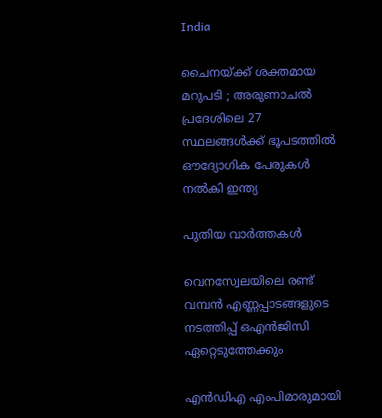India

ചൈനയ്‌ക്ക് ശക്തമായ മറുപടി ; അരുണാചൽ പ്രദേശിലെ 27 സ്ഥലങ്ങൾക്ക് ഭൂപടത്തിൽ ഔദ്യോഗിക പേരുകൾ നൽകി ഇന്ത്യ

പുതിയ വാര്‍ത്തകള്‍

വെനസ്വേലയിലെ രണ്ട് വമ്പന്‍ എണ്ണപ്പാടങ്ങളുടെ നടത്തിപ്പ് ഒഎന്‍ജിസി ഏറ്റെടുത്തേക്കും

എൻഡിഎ എംപിമാരുമായി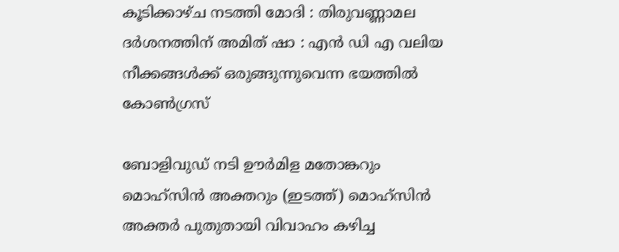കൂടിക്കാഴ്ച നടത്തി മോദി : തിരുവണ്ണാമല ദർശനത്തിന് അമിത് ഷാ : എൻ ഡി എ വലിയ നീക്കങ്ങൾക്ക് ഒരുങ്ങുന്നുവെന്ന ഭയത്തിൽ കോൺഗ്രസ്

ബോളിവുഡ് നടി ഊര്‍മിള മതോങ്കറും മൊഹ്സിന്‍ അക്തറും (ഇടത്ത്) മൊഹ്സിന്‍ അക്തര്‍ പുതുതായി വിവാഹം കഴിച്ച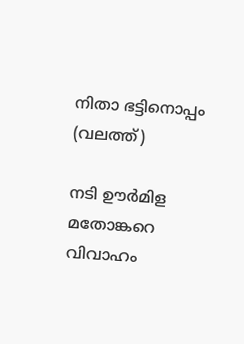നിതാ ഭട്ടിനൊപ്പം (വലത്ത്)

നടി ഊര്‍മിള മതോങ്കറെ വിവാഹം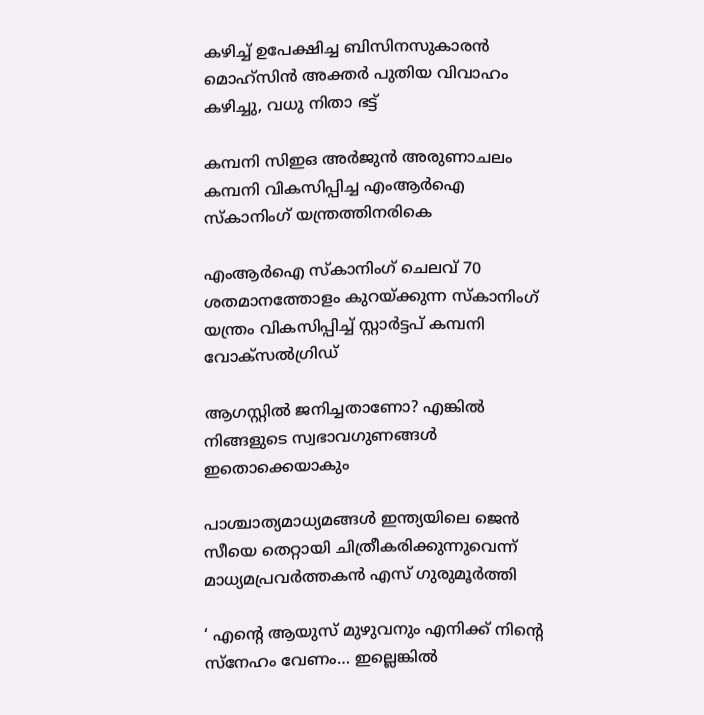കഴിച്ച് ഉപേക്ഷിച്ച ബിസിനസുകാരന്‍ മൊഹ്സിന്‍ അക്തര്‍ പുതിയ വിവാഹം കഴിച്ചു, വധു നിതാ ഭട്ട്

കമ്പനി സിഇഒ അര്‍ജുന്‍ അരുണാചലം കമ്പനി വികസിപ്പിച്ച എംആര്‍ഐ സ്കാനിംഗ് യന്ത്രത്തിനരികെ

എംആര്‍ഐ സ്കാനിംഗ് ചെലവ് 70 ശതമാനത്തോളം കുറയ്‌ക്കുന്ന സ്കാനിംഗ് യന്ത്രം വികസിപ്പിച്ച് സ്റ്റാര്‍ട്ടപ് കമ്പനി വോക്സല്‍ഗ്രിഡ്

ആഗസ്റ്റിൽ ജനിച്ചതാണോ? എങ്കിൽ നിങ്ങളുടെ സ്വഭാവഗുണങ്ങൾ ഇതൊക്കെയാകും

പാശ്ചാത്യമാധ്യമങ്ങള്‍ ഇന്ത്യയിലെ ജെന്‍ സീയെ തെറ്റായി ചിത്രീകരിക്കുന്നുവെന്ന് മാധ്യമപ്രവര്‍ത്തകന്‍ എസ് ഗുരുമൂര്‍ത്തി

‘ എന്റെ ആയുസ് മുഴുവനും എനിക്ക് നിന്റെ സ്നേഹം വേണം… ഇല്ലെങ്കിൽ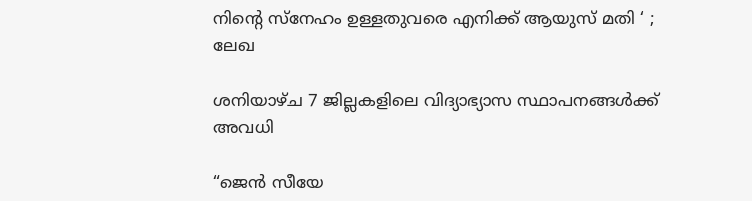നിന്റെ സ്നേഹം ഉള്ളതുവരെ എനിക്ക് ആയുസ് മതി ‘ ; ലേഖ

ശനിയാഴ്ച 7 ജില്ലകളിലെ വിദ്യാഭ്യാസ സ്ഥാപനങ്ങള്‍ക്ക് അവധി

“ജെന്‍ സീയേ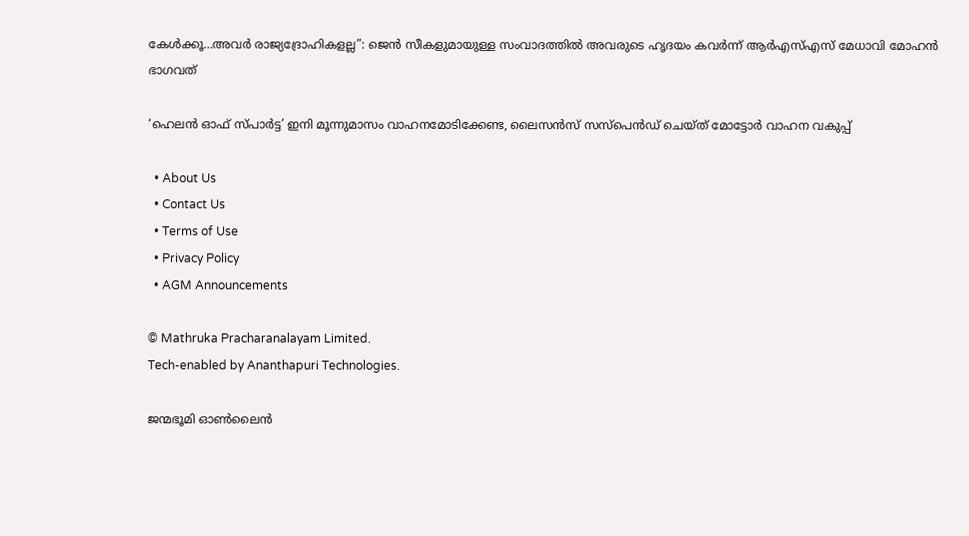കേള്‍ക്കൂ…അവര്‍ രാജ്യദ്രോഹികളല്ല”: ജെന്‍ സീകളുമായുള്ള സംവാദത്തില്‍ അവരുടെ ഹൃദയം കവര്‍ന്ന് ആര്‍എസ്എസ് മേധാവി മോഹന്‍ ഭാഗവത്

‘ഹെലന്‍ ഓഫ് സ്പാര്‍ട്ട’ ഇനി മൂന്നുമാസം വാഹനമോടിക്കേണ്ട, ലൈസന്‍സ് സസ്‌പെന്‍ഡ് ചെയ്ത് മോട്ടോര്‍ വാഹന വകുപ്പ്

  • About Us
  • Contact Us
  • Terms of Use
  • Privacy Policy
  • AGM Announcements

© Mathruka Pracharanalayam Limited.
Tech-enabled by Ananthapuri Technologies.

ജന്മഭൂമി ഓണ്‍ലൈന്‍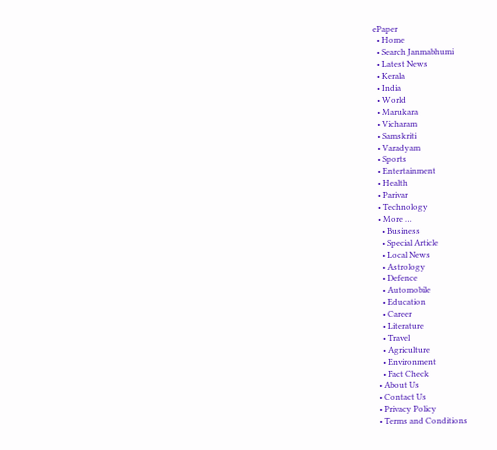ePaper
  • Home
  • Search Janmabhumi
  • Latest News
  • Kerala
  • India
  • World
  • Marukara
  • Vicharam
  • Samskriti
  • Varadyam
  • Sports
  • Entertainment
  • Health
  • Parivar
  • Technology
  • More …
    • Business
    • Special Article
    • Local News
    • Astrology
    • Defence
    • Automobile
    • Education
    • Career
    • Literature
    • Travel
    • Agriculture
    • Environment
    • Fact Check
  • About Us
  • Contact Us
  • Privacy Policy
  • Terms and Conditions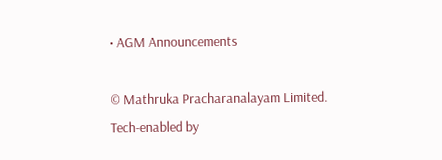• AGM Announcements

© Mathruka Pracharanalayam Limited.
Tech-enabled by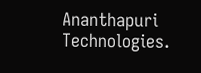Ananthapuri Technologies.